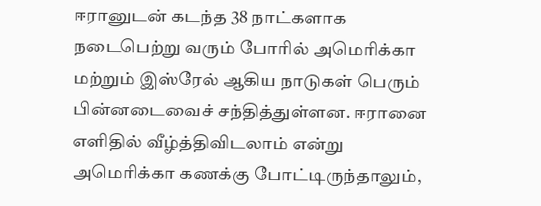ஈரானுடன் கடந்த 38 நாட்களாக நடைபெற்று வரும் போரில் அமெரிக்கா மற்றும் இஸ்ரேல் ஆகிய நாடுகள் பெரும் பின்னடைவைச் சந்தித்துள்ளன. ஈரானை எளிதில் வீழ்த்திவிடலாம் என்று அமெரிக்கா கணக்கு போட்டிருந்தாலும்,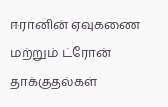ஈரானின் ஏவுகணை மற்றும் ட்ரோன் தாக்குதல்கள்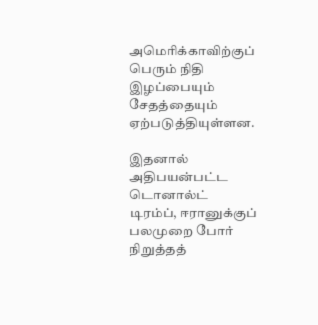அமெரிக்காவிற்குப் பெரும் நிதி இழப்பையும் சேதத்தையும் ஏற்படுத்தியுள்ளன.

இதனால் அதிபயன்பட்ட டொனால்ட் டிரம்ப், ஈரானுக்குப் பலமுறை போர் நிறுத்தத்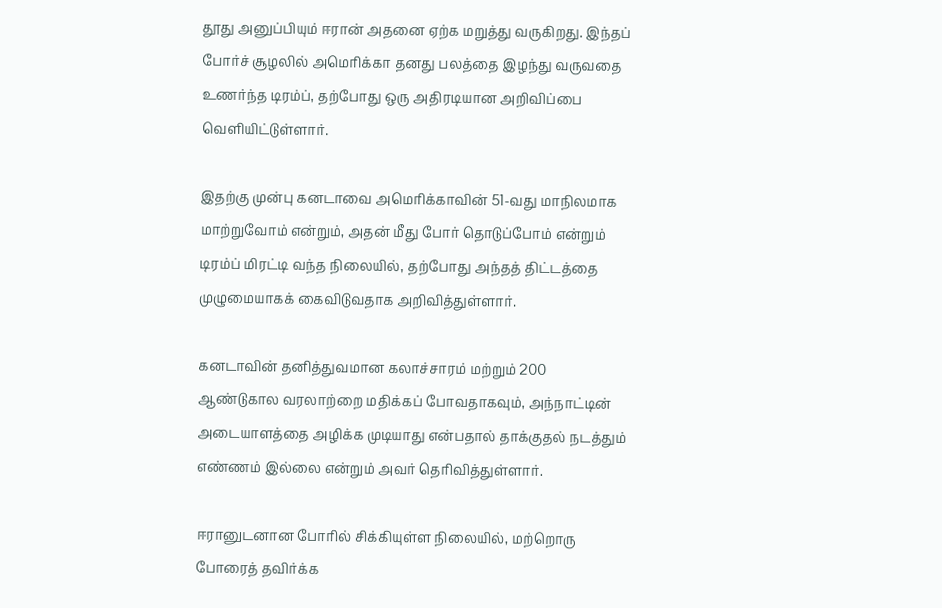தூது அனுப்பியும் ஈரான் அதனை ஏற்க மறுத்து வருகிறது. இந்தப் போர்ச் சூழலில் அமெரிக்கா தனது பலத்தை இழந்து வருவதை உணர்ந்த டிரம்ப், தற்போது ஒரு அதிரடியான அறிவிப்பை வெளியிட்டுள்ளார்.

இதற்கு முன்பு கனடாவை அமெரிக்காவின் 51-வது மாநிலமாக மாற்றுவோம் என்றும், அதன் மீது போர் தொடுப்போம் என்றும் டிரம்ப் மிரட்டி வந்த நிலையில், தற்போது அந்தத் திட்டத்தை முழுமையாகக் கைவிடுவதாக அறிவித்துள்ளார்.

கனடாவின் தனித்துவமான கலாச்சாரம் மற்றும் 200 ஆண்டுகால வரலாற்றை மதிக்கப் போவதாகவும், அந்நாட்டின் அடையாளத்தை அழிக்க முடியாது என்பதால் தாக்குதல் நடத்தும் எண்ணம் இல்லை என்றும் அவர் தெரிவித்துள்ளார்.

ஈரானுடனான போரில் சிக்கியுள்ள நிலையில், மற்றொரு போரைத் தவிர்க்க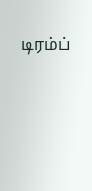டிரம்ப்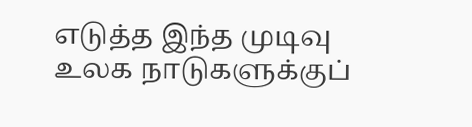எடுத்த இந்த முடிவு உலக நாடுகளுக்குப்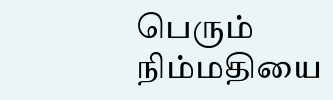பெரும் நிம்மதியை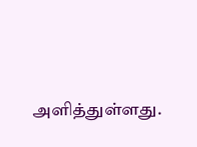அளித்துள்ளது.